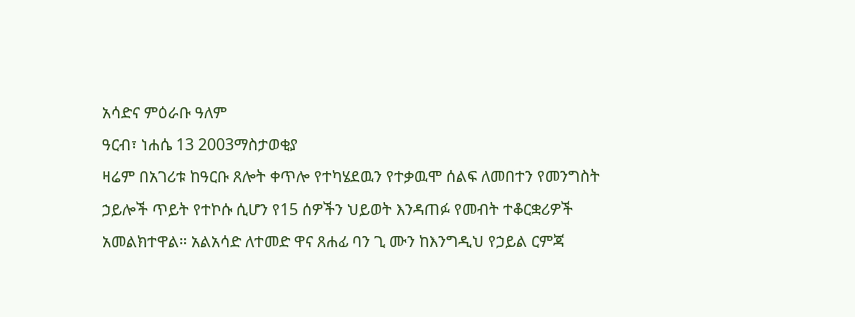አሳድና ምዕራቡ ዓለም
ዓርብ፣ ነሐሴ 13 2003ማስታወቂያ
ዛሬም በአገሪቱ ከዓርቡ ጸሎት ቀጥሎ የተካሄደዉን የተቃዉሞ ሰልፍ ለመበተን የመንግስት ኃይሎች ጥይት የተኮሱ ሲሆን የ15 ሰዎችን ህይወት እንዳጠፉ የመብት ተቆርቋሪዎች አመልክተዋል። አልአሳድ ለተመድ ዋና ጸሐፊ ባን ጊ ሙን ከእንግዲህ የኃይል ርምጃ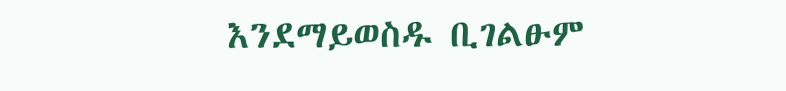እንደማይወስዱ ቢገልፁም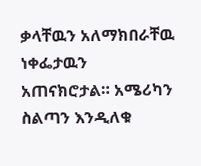ቃላቸዉን አለማክበራቸዉ ነቀፌታዉን አጠናክሮታል። አሜሪካን ስልጣን እንዲለቁ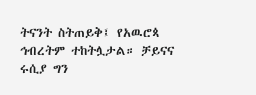ትናንት ስትጠይቅ፤ የአዉሮጳ ኅብረትም ተከትሏታል። ቻይናና ሩሲያ ግን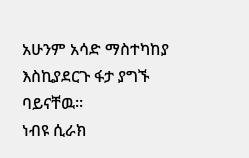አሁንም አሳድ ማስተካከያ እስኪያደርጉ ፋታ ያግኙ ባይናቸዉ።
ነብዩ ሲራክ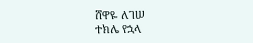ሸዋዬ ለገሠ
ተክሌ የኋላ